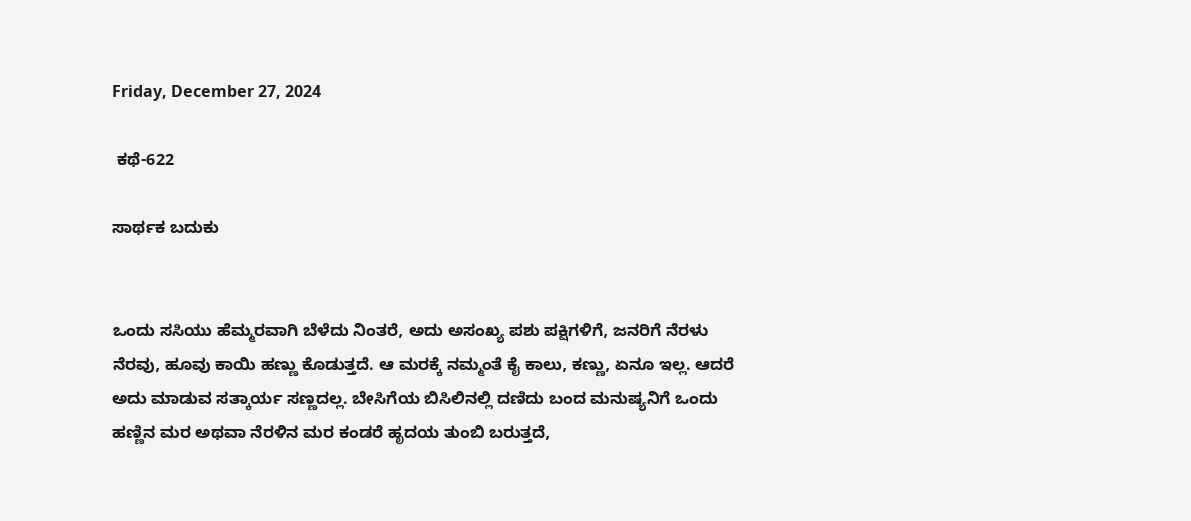Friday, December 27, 2024

 ಕಥೆ-622

ಸಾರ್ಥಕ ಬದುಕು


ಒಂದು ಸಸಿಯು ಹೆಮ್ಮರವಾಗಿ ಬೆಳೆದು ನಿಂತರೆ, ಅದು ಅಸಂಖ್ಯ ಪಶು ಪಕ್ಷಿಗಳಿಗೆ, ಜನರಿಗೆ ನೆರಳು ನೆರವು, ಹೂವು ಕಾಯಿ ಹಣ್ಣು ಕೊಡುತ್ತದೆ. ಆ ಮರಕ್ಕೆ ನಮ್ಮಂತೆ ಕೈ ಕಾಲು, ಕಣ್ಣು, ಏನೂ ಇಲ್ಲ. ಆದರೆ ಅದು ಮಾಡುವ ಸತ್ಕಾರ್ಯ ಸಣ್ಣದಲ್ಲ. ಬೇಸಿಗೆಯ ಬಿಸಿಲಿನಲ್ಲಿ ದಣಿದು ಬಂದ ಮನುಷ್ಯನಿಗೆ ಒಂದು ಹಣ್ಣಿನ ಮರ ಅಥವಾ ನೆರಳಿನ ಮರ ಕಂಡರೆ ಹೃದಯ ತುಂಬಿ ಬರುತ್ತದೆ,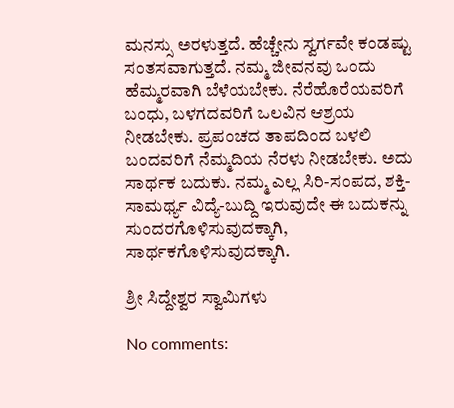ಮನಸ್ಸು ಅರಳುತ್ತದೆ. ಹೆಚ್ಚೇನು ಸ್ವರ್ಗವೇ ಕಂಡಷ್ಟು ಸಂತಸವಾಗುತ್ತದೆ. ನಮ್ಮ ಜೀವನವು ಒಂದು ಹೆಮ್ಮರವಾಗಿ ಬೆಳೆಯಬೇಕು. ನೆರೆಹೊರೆಯವರಿಗೆ ಬಂಧು, ಬಳಗದವರಿಗೆ ಒಲವಿನ ಆಶ್ರಯ ನೀಡಬೇಕು. ಪ್ರಪಂಚದ ತಾಪದಿಂದ ಬಳಲಿ ಬಂದವರಿಗೆ ನೆಮ್ಮದಿಯ ನೆರಳು ನೀಡಬೇಕು. ಅದು ಸಾರ್ಥಕ ಬದುಕು. ನಮ್ಮ ಎಲ್ಲ ಸಿರಿ-ಸಂಪದ, ಶಕ್ತಿ-ಸಾಮರ್ಥ್ಯ ವಿದ್ಯೆ-ಬುದ್ದಿ ಇರುವುದೇ ಈ ಬದುಕನ್ನು ಸುಂದರಗೊಳಿಸುವುದಕ್ಕಾಗಿ, ಸಾರ್ಥಕಗೊಳಿಸುವುದಕ್ಕಾಗಿ.

ಶ್ರೀ ಸಿದ್ದೇಶ್ವರ ಸ್ವಾಮಿಗಳು

No comments: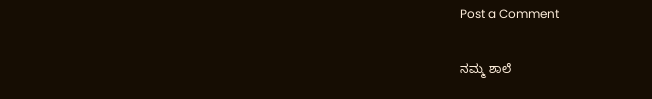Post a Comment

ನಮ್ಮ ಶಾಲೆ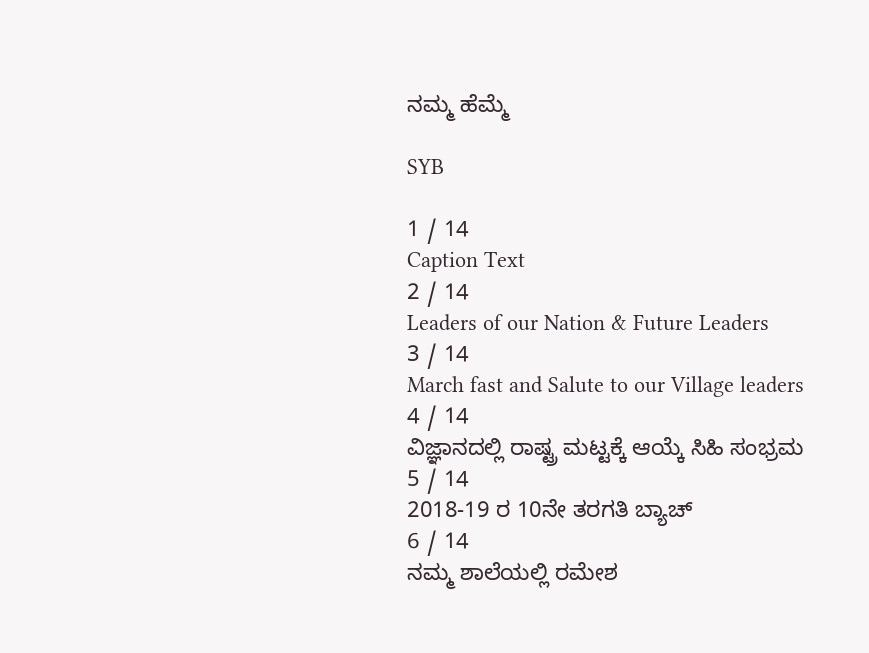ನಮ್ಮ ಹೆಮ್ಮೆ

SYB

1 / 14
Caption Text
2 / 14
Leaders of our Nation & Future Leaders
3 / 14
March fast and Salute to our Village leaders
4 / 14
ವಿಜ್ಞಾನದಲ್ಲಿ ರಾಷ್ಟ್ರ ಮಟ್ಟಕ್ಕೆ ಆಯ್ಕೆ ಸಿಹಿ ಸಂಭ್ರಮ
5 / 14
2018-19 ರ 10ನೇ ತರಗತಿ ಬ್ಯಾಚ್
6 / 14
ನಮ್ಮ ಶಾಲೆಯಲ್ಲಿ ರಮೇಶ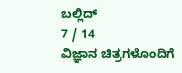ಬಲ್ಲಿದ್
7 / 14
ವಿಜ್ಞಾನ ಚಿತ್ರಗಳೊಂದಿಗೆ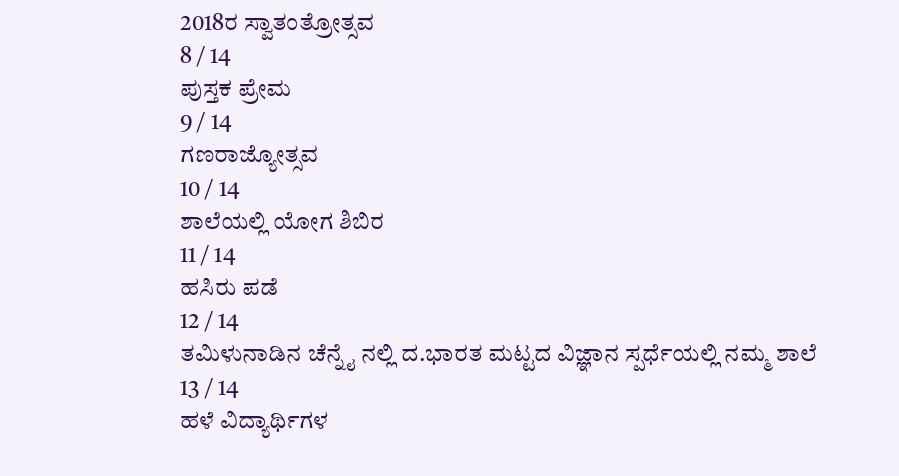2018ರ ಸ್ವಾತಂತ್ರೋತ್ಸವ
8 / 14
ಪುಸ್ತಕ ಪ್ರೇಮ
9 / 14
ಗಣರಾಜ್ಯೋತ್ಸವ
10 / 14
ಶಾಲೆಯಲ್ಲಿ ಯೋಗ ಶಿಬಿರ
11 / 14
ಹಸಿರು ಪಡೆ
12 / 14
ತಮಿಳುನಾಡಿನ ಚೆನ್ನೈ ನಲ್ಲಿ ದ.ಭಾರತ ಮಟ್ಟದ ವಿಜ್ಞಾನ ಸ್ಪರ್ಧೆಯಲ್ಲಿ ನಮ್ಮ ಶಾಲೆ
13 / 14
ಹಳೆ ವಿದ್ಯಾರ್ಥಿಗಳ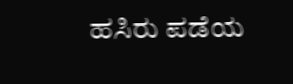ಹಸಿರು ಪಡೆಯ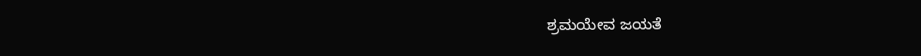ಶ್ರಮಯೇವ ಜಯತೆ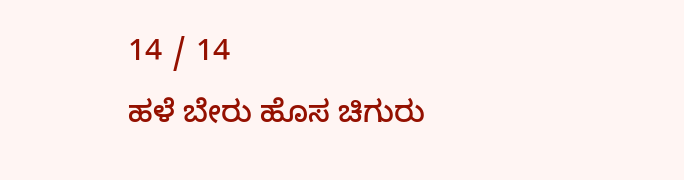14 / 14
ಹಳೆ ಬೇರು ಹೊಸ ಚಿಗುರು